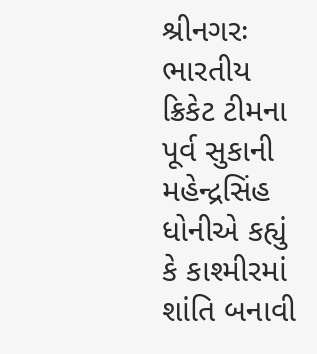શ્રીનગરઃ ભારતીય ક્રિકેટ ટીમના પૂર્વ સુકાની મહેન્દ્રસિંહ ધોનીએ કહ્યું કે કાશ્મીરમાં શાંતિ બનાવી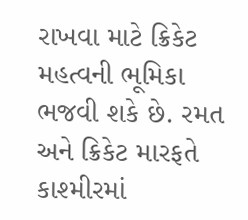રાખવા માટે ક્રિકેટ મહત્વની ભૂમિકા ભજવી શકે છે. રમત અને ક્રિકેટ મારફતે કાશ્મીરમાં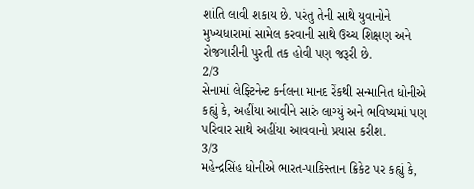શાંતિ લાવી શકાય છે. પરંતુ તેની સાથે યુવાનોને મુખ્યધારામાં સામેલ કરવાની સાથે ઉચ્ચ શિક્ષણ અને રોજગારીની પુરતી તક હોવી પણ જરૂરી છે.
2/3
સેનામાં લેફ્ટિનેન્ટ કર્નલના માનદ રેંકથી સન્માનિત ધોનીએ કહ્યું કે, અહીંયા આવીને સારું લાગ્યું અને ભવિષ્યમાં પણ પરિવાર સાથે અહીંયા આવવાનો પ્રયાસ કરીશ.
3/3
મહેન્દ્રસિંહ ધોનીએ ભારત-પાકિસ્તાન ક્રિકેટ પર કહ્યું કે,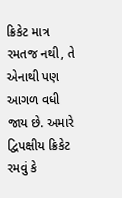ક્રિકેટ માત્ર રમતજ નથી, તે એનાથી પણ આગળ વધી જાય છે. અમારે દ્વિપક્ષીય ક્રિકેટ રમવું કે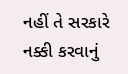નહીં તે સરકારે નક્કી કરવાનું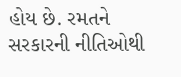હોય છે. રમતને સરકારની નીતિઓથી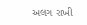અલગ રાખી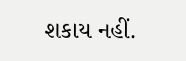શકાય નહીં.